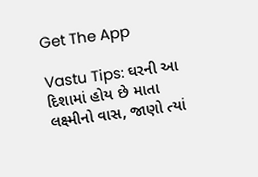Get The App

Vastu Tips: ઘરની આ દિશામાં હોય છે માતા લક્ષ્મીનો વાસ, જાણો ત્યાં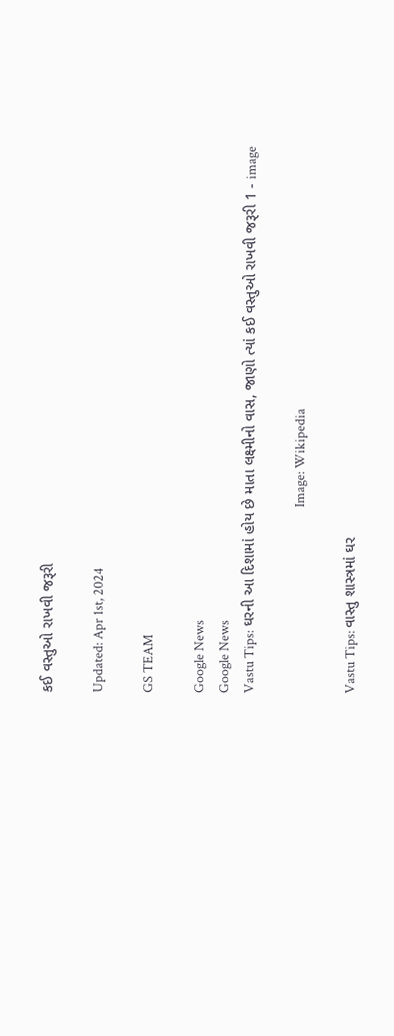કઈ વસ્તુઓ રાખવી જરૂરી

Updated: Apr 1st, 2024

GS TEAM

Google News
Google News
Vastu Tips: ઘરની આ દિશામાં હોય છે માતા લક્ષ્મીનો વાસ, જાણો ત્યાં કઈ વસ્તુઓ રાખવી જરૂરી 1 - image

                                                              Image: Wikipedia

Vastu Tips: વાસ્તુ શાસ્ત્રમાં ઘર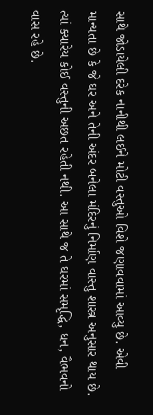સાથે જોડાયેલી દરેક નાનીથી લઈને મોટી વસ્તુઓ વિશે જણાવવામાં આવ્યુ છે. એવી માન્યતા છે કે જે ઘર અને તેની અંદર બનેલા મંદિરનું નિર્માણ વાસ્તુ શાસ્ત્ર અનુસાર થાય છે. ત્યાં ક્યારેય કોઈ વસ્તુની અછત રહેતી નથી. આ સાથે જ તે ઘરમાં સમૃદ્ધિ, ધન, વૈભવનો વાસ રહે છે.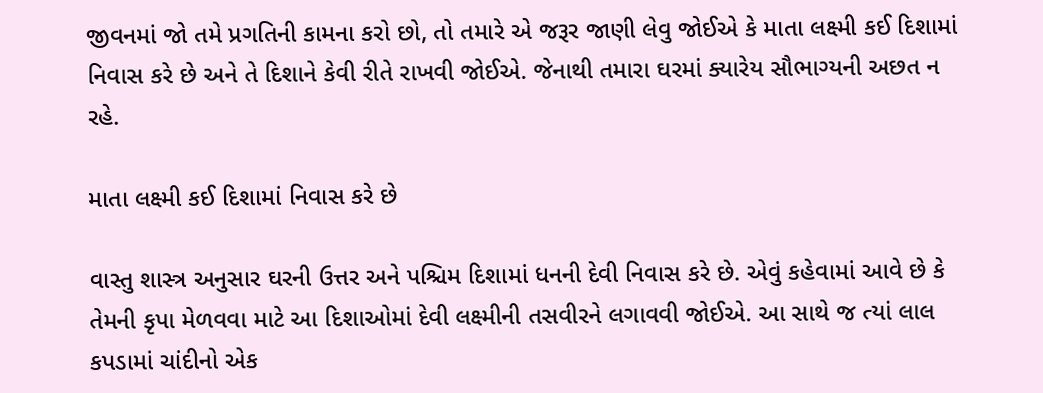જીવનમાં જો તમે પ્રગતિની કામના કરો છો, તો તમારે એ જરૂર જાણી લેવુ જોઈએ કે માતા લક્ષ્મી કઈ દિશામાં નિવાસ કરે છે અને તે દિશાને કેવી રીતે રાખવી જોઈએ. જેનાથી તમારા ઘરમાં ક્યારેય સૌભાગ્યની અછત ન રહે.

માતા લક્ષ્મી કઈ દિશામાં નિવાસ કરે છે

વાસ્તુ શાસ્ત્ર અનુસાર ઘરની ઉત્તર અને પશ્ચિમ દિશામાં ધનની દેવી નિવાસ કરે છે. એવું કહેવામાં આવે છે કે તેમની કૃપા મેળવવા માટે આ દિશાઓમાં દેવી લક્ષ્મીની તસવીરને લગાવવી જોઈએ. આ સાથે જ ત્યાં લાલ કપડામાં ચાંદીનો એક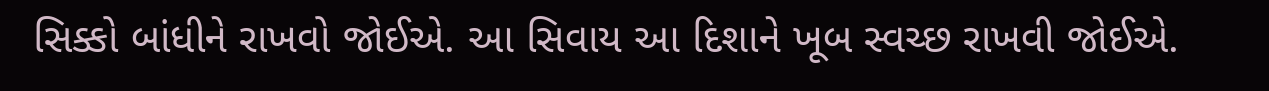સિક્કો બાંધીને રાખવો જોઈએ. આ સિવાય આ દિશાને ખૂબ સ્વચ્છ રાખવી જોઈએ.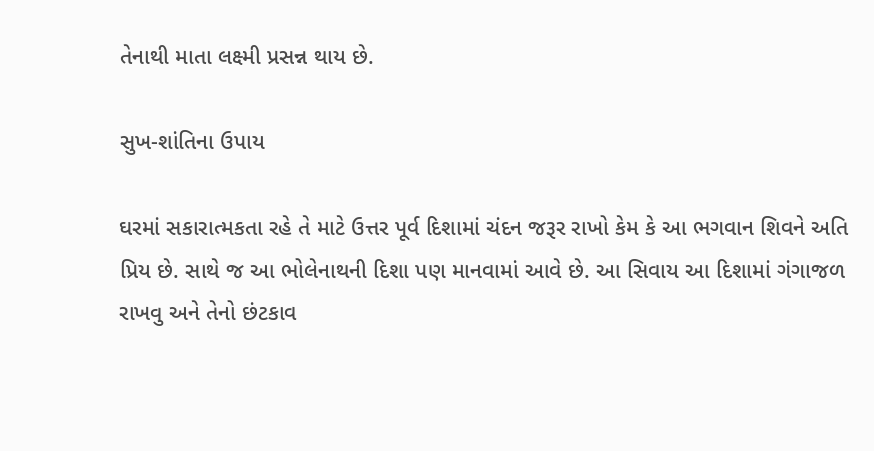તેનાથી માતા લક્ષ્મી પ્રસન્ન થાય છે.

સુખ-શાંતિના ઉપાય

ઘરમાં સકારાત્મકતા રહે તે માટે ઉત્તર પૂર્વ દિશામાં ચંદન જરૂર રાખો કેમ કે આ ભગવાન શિવને અતિ પ્રિય છે. સાથે જ આ ભોલેનાથની દિશા પણ માનવામાં આવે છે. આ સિવાય આ દિશામાં ગંગાજળ રાખવુ અને તેનો છંટકાવ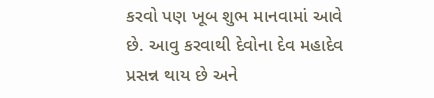કરવો પણ ખૂબ શુભ માનવામાં આવે છે. આવુ કરવાથી દેવોના દેવ મહાદેવ પ્રસન્ન થાય છે અને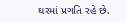ઘરમાં પ્રગતિ રહે છે.